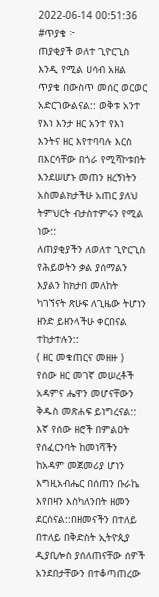2022-06-14 00:51:36
#ጥያቄ ፦
ጠያቂያች ወለተ ጊዮርጊስ እንዲ የሚል ሀሳብ አዘል ጥያቄ በውስጥ መሰር ወርወር አድርገውልናል:: ወቅቱ አንተ የእነ እንታ ዘር አንተ የእነ እንትና ዘር እየተባባሉ እርስ በእርሳቸው በጎራ የሚሻኮቱበት እንደሠሆኑ መጠን ዘረኝነትን አስመልክታችሁ አጠር ያለህ ትምህርት ብታስተምሩን የሚል ነው::
ለጠያቂያችን ለወለተ ጊዮርጊስ የሕይወትን ቃል ያሰማልን እያልን ከክታበ መለከት ካገኘናት ጽሁፍ ለጊዜው ትሆነን ዘንድ ይዘንላችሁ ቀርበናል ተከታተሉን::
( ዘር መቁጠርና መዘዙ )
የሰው ዘር መገኛ መሠረቶች አዳምና ሔዋን መሆናቸውን ቅዱስ መጽሐፍ ይነግረናል:: እኛ የሰው ዘሮች በምልዐት የሰፈርንባት ከመነሻችን ከአዳም መጀመሪያ ሆነን እግዚአብሔር በሰጠን ቡራኬ እየበዛን እስካለንበት ዘመን ደርሰናል::በዘመናችን በተለይ በተለይ በቅድስት ኢትዮጲያ ዲያቢሎስ ያሰለጠናቸው ሰዎች አንደበታቸውን በተቆጣጠረው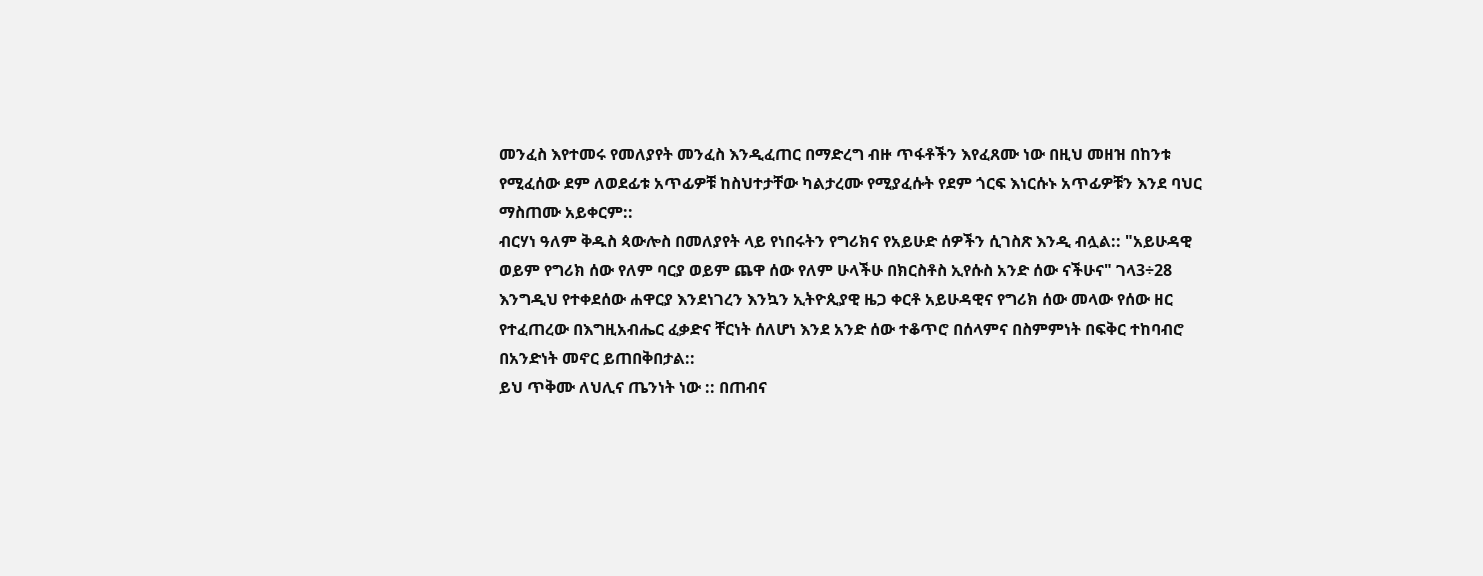መንፈስ እየተመሩ የመለያየት መንፈስ እንዲፈጠር በማድረግ ብዙ ጥፋቶችን እየፈጸሙ ነው በዚህ መዘዝ በከንቱ የሚፈሰው ደም ለወደፊቱ አጥፊዎቹ ከስህተታቸው ካልታረሙ የሚያፈሱት የደም ጎርፍ እነርሱኑ አጥፊዎቹን እንደ ባህር ማስጠሙ አይቀርም::
ብርሃነ ዓለም ቅዱስ ጳውሎስ በመለያየት ላይ የነበሩትን የግሪክና የአይሁድ ሰዎችን ሲገስጽ እንዲ ብሏል:: "አይሁዳዊ ወይም የግሪክ ሰው የለም ባርያ ወይም ጨዋ ሰው የለም ሁላችሁ በክርስቶስ ኢየሱስ አንድ ሰው ናችሁና" ገላ3÷28
እንግዲህ የተቀደሰው ሐዋርያ እንደነገረን እንኳን ኢትዮጲያዊ ዜጋ ቀርቶ አይሁዳዊና የግሪክ ሰው መላው የሰው ዘር የተፈጠረው በእግዚአብሔር ፈቃድና ቸርነት ሰለሆነ እንደ አንድ ሰው ተቆጥሮ በሰላምና በስምምነት በፍቅር ተከባብሮ በአንድነት መኖር ይጠበቅበታል::
ይህ ጥቅሙ ለህሊና ጤንነት ነው :: በጠብና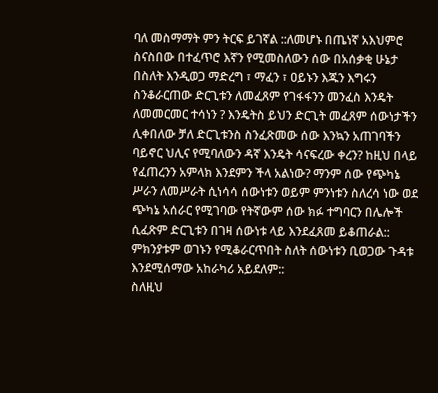ባለ መስማማት ምን ትርፍ ይገኛል ::ለመሆኑ በጤነኛ አእህምሮ ስናስበው በተፈጥሮ እኛን የሚመስለውን ሰው በአሰቃቂ ሁኔታ በስለት እንዲወጋ ማድረግ ፣ ማፈን ፣ ዐይኑን እጁን እግሩን ስንቆራርጠው ድርጊቱን ለመፈጸም የገፋፋንን መንፈስ እንዴት ለመመርመር ተሳነን ? እንዴትስ ይህን ድርጊት መፈጸም ሰውነታችን ሊቀበለው ቻለ ድርጊቱንስ ስንፈጽመው ሰው እንኳን አጠገባችን ባይኖር ህሊና የሚባለውን ዳኛ እንዴት ሳናፍረው ቀረን? ከዚህ በላይ የፈጠረንን አምላክ እንደምን ችላ አልነው? ማንም ሰው የጭካኔ ሥራን ለመሥራት ሲነሳሳ ሰውነቱን ወይም ምንነቱን ስለረሳ ነው ወደ ጭካኔ አሰራር የሚገባው የትኛውም ሰው ክፉ ተግባርን በሌሎች ሲፈጽም ድርጊቱን በገዛ ሰውነቱ ላይ እንደፈጸመ ይቆጠራል:: ምክንያቱም ወገኑን የሚቆራርጥበት ስለት ሰውነቱን ቢወጋው ጉዳቱ እንደሚሰማው አከራካሪ አይደለም::
ስለዚህ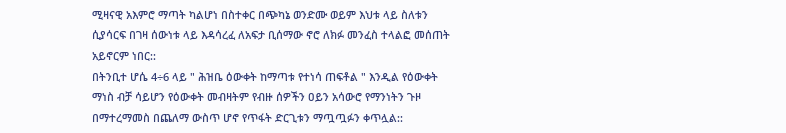ሚዛናዊ አእምሮ ማጣት ካልሆነ በስተቀር በጭካኔ ወንድሙ ወይም እህቱ ላይ ስለቱን ሲያሳርፍ በገዛ ሰውነቱ ላይ እዳሳረፈ ለአፍታ ቢሰማው ኖሮ ለክፉ መንፈስ ተላልፎ መሰጠት አይኖርም ነበር::
በትንቢተ ሆሴ 4÷6 ላይ " ሕዝቤ ዕውቀት ከማጣቱ የተነሳ ጠፍቶል " እንዲል የዕውቀት ማነስ ብቻ ሳይሆን የዕውቀት መብዛትም የብዙ ሰዎችን ዐይን አሳውሮ የማንነትን ጉዞ በማተረማመስ በጨለማ ውስጥ ሆኖ የጥፋት ድርጊቱን ማጧጧፉን ቀጥሏል::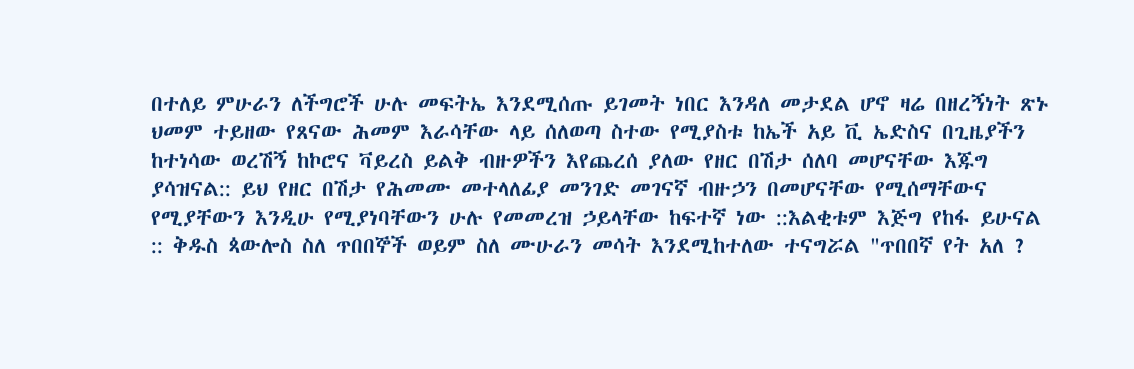በተለይ ምሁራን ለችግሮች ሁሉ መፍትኤ እንደሚሰጡ ይገመት ነበር እንዳለ መታደል ሆኖ ዛሬ በዘረኝነት ጽኑ ህመም ተይዘው የጸናው ሕመም እራሳቸው ላይ ሰለወጣ ስተው የሚያስቱ ከኤች አይ ቪ ኤድስና በጊዜያችን ከተነሳው ወረሽኝ ከኮሮና ቫይረስ ይልቅ ብዙዎችን እየጨረሰ ያለው የዘር በሽታ ሰለባ መሆናቸው እጁግ ያሳዝናል:: ይህ የዘር በሽታ የሕመሙ መተላለፊያ መንገድ መገናኛ ብዙኃን በመሆናቸው የሚሰማቸውና የሚያቸውን እንዲሁ የሚያነባቸውን ሁሉ የመመረዝ ኃይላቸው ከፍተኛ ነው ::እልቂቱም እጅግ የከፋ ይሁናል :: ቅዱስ ጳውሎስ ስለ ጥበበኞች ወይም ስለ ሙሁራን መሳት እንደሚከተለው ተናግሯል "ጥበበኛ የት አለ ?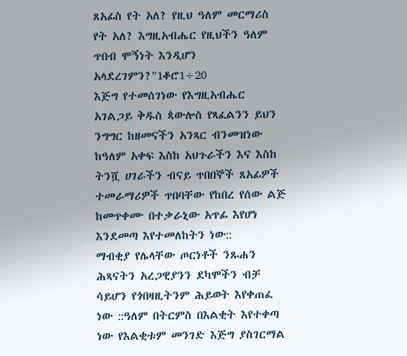ጸአፊስ የት አለ? የዚህ ዓለም መርማሪስ የት አለ? እግዚአብሔር የዚህችን ዓለም ጥበብ ሞኝነት እንዲሆን አላደረገምን?"1ቆሮ1÷20
እጅግ የተመሰገነው የእግዚአብሔር አገልጋይ ቅዱስ ጳውሎስ የጻፈልንን ይህን ንግግር ከዘመናችን አንጻር ብንመዝነው ከዓለም አቀፍ እስከ አህጉራችን እና እስከ ትንሿ ሀገራችን ብናይ ጥበበኞች ጸአፊዎች ተመራማሪዎች ጥበባቸው የከበረ የሰው ልጅ ከመጥቀሙ በተቃራኒው አጥፊ እየሆነ እንደመጣ እየተመለከትን ነው::
ማብቂያ የሌላቸው ጦርነቶች ንጹሐን ሕጻናትን አረጋዊያንን ደካሞችን ብቻ ሳይሆን የጎበዛዚትንም ሕይወት እየቀጠፈ ነው ::ዓለም በትርምስ በእልቂት እየተቀጣ ነው የእልቂቱም መንገድ እጅግ ያስገርማል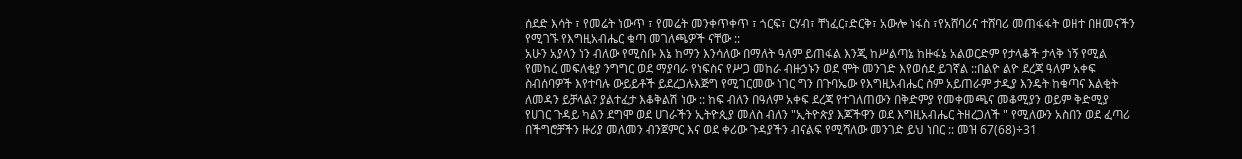ሰደድ እሳት ፣ የመሬት ነውጥ ፣ የመሬት መንቀጥቀጥ ፣ ጎርፍ፣ ርሃብ፣ ቸነፈር፣ድርቅ፣ አውሎ ነፋስ ፣የአሸባሪና ተሸባሪ መጠፋፋት ወዘተ በዘመናችን የሚገኙ የእግዚአብሔር ቁጣ መገለጫዎች ናቸው ::
አሁን አያላን ነን ብለው የሚስቡ እኔ ከማን እንሳለው በማለት ዓለም ይጠፋል እንጂ ከሥልጣኔ ከዙፋኔ አልወርድም የታላቆች ታላቅ ነኝ የሚል የመከረ መፍለቂያ ንግግር ወደ ማያባራ የነፍስና የሥጋ መከራ ብዙኃኑን ወደ ሞት መንገድ እየወሰደ ይገኛል ::በልዮ ልዮ ደረጃ ዓለም አቀፍ ስብሰባዎች እየተባሉ ውይይቶች ይደረጋሉእጅግ የሚገርመው ነገር ግን በጉባኤው የእግዚአብሔር ስም አይጠራም ታዲያ እንዴት ከቁጣና እልቂት ለመዳን ይቻላል? ያልተፈታ እቆቅልሽ ነው :: ከፍ ብለን በዓለም አቀፍ ደረጃ የተገለጠውን በቅድምያ የመቀመጫና መቆሚያን ወይም ቅድሚያ የሀገር ጉዳይ ካልን ደግሞ ወደ ሀገራችን ኢትዮጲያ መለስ ብለን "ኢትዮጵያ እጆችዋን ወደ እግዚአብሔር ትዘረጋለች " የሚለውን አስበን ወደ ፈጣሪ በችግሮቻችን ዙሪያ መለመን ብንጀምር እና ወደ ቀሪው ጉዳያችን ብናልፍ የሚሻለው መንገድ ይህ ነበር :: መዝ 67(68)÷31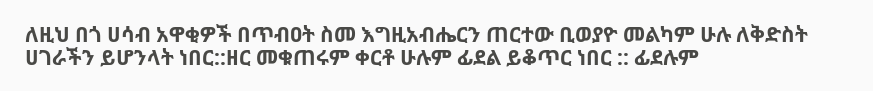ለዚህ በጎ ሀሳብ አዋቂዎች በጥብዐት ስመ እግዚአብሔርን ጠርተው ቢወያዮ መልካም ሁሉ ለቅድስት ሀገራችን ይሆንላት ነበር::ዘር መቁጠሩም ቀርቶ ሁሉም ፊደል ይቆጥር ነበር :: ፊደሉም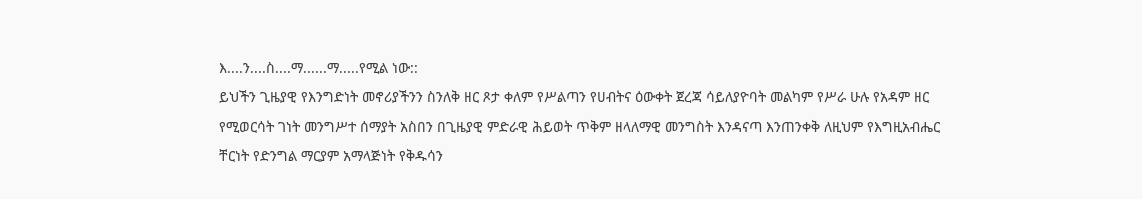እ....ን....ስ....ማ......ማ.....የሚል ነው::
ይህችን ጊዜያዊ የእንግድነት መኖሪያችንን ስንለቅ ዘር ጾታ ቀለም የሥልጣን የሀብትና ዕውቀት ጀረጃ ሳይለያዮባት መልካም የሥራ ሁሉ የአዳም ዘር የሚወርሳት ገነት መንግሥተ ሰማያት አስበን በጊዜያዊ ምድራዊ ሕይወት ጥቅም ዘላለማዊ መንግስት እንዳናጣ እንጠንቀቅ ለዚህም የእግዚአብሔር ቸርነት የድንግል ማርያም አማላጅነት የቅዱሳን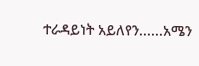ተራዳይነት አይለየን......አሜን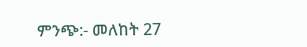ምንጭ:- መለከት 27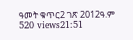ዓመት ቁጥር2 ገጽ 2012ዓ.ም
520 views21:51